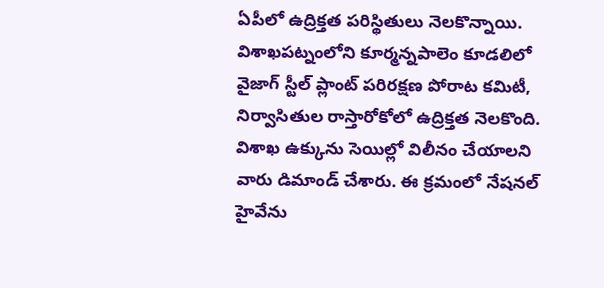ఏపీలో ఉద్రిక్తత పరిస్థితులు నెలకొన్నాయి. విశాఖపట్నంలోని కూర్మన్నపాలెం కూడలిలో వైజాగ్ స్టీల్ ప్లాంట్ పరిరక్షణ పోరాట కమిటీ, నిర్వాసితుల రాస్తారోకోలో ఉద్రిక్తత నెలకొంది. విశాఖ ఉక్కును సెయిల్లో విలీనం చేయాలని వారు డిమాండ్ చేశారు. ఈ క్రమంలో నేషనల్ హైవేను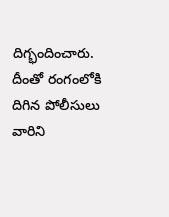దిగ్భందించారు. దీంతో రంగంలోకి దిగిన పోలీసులు వారిని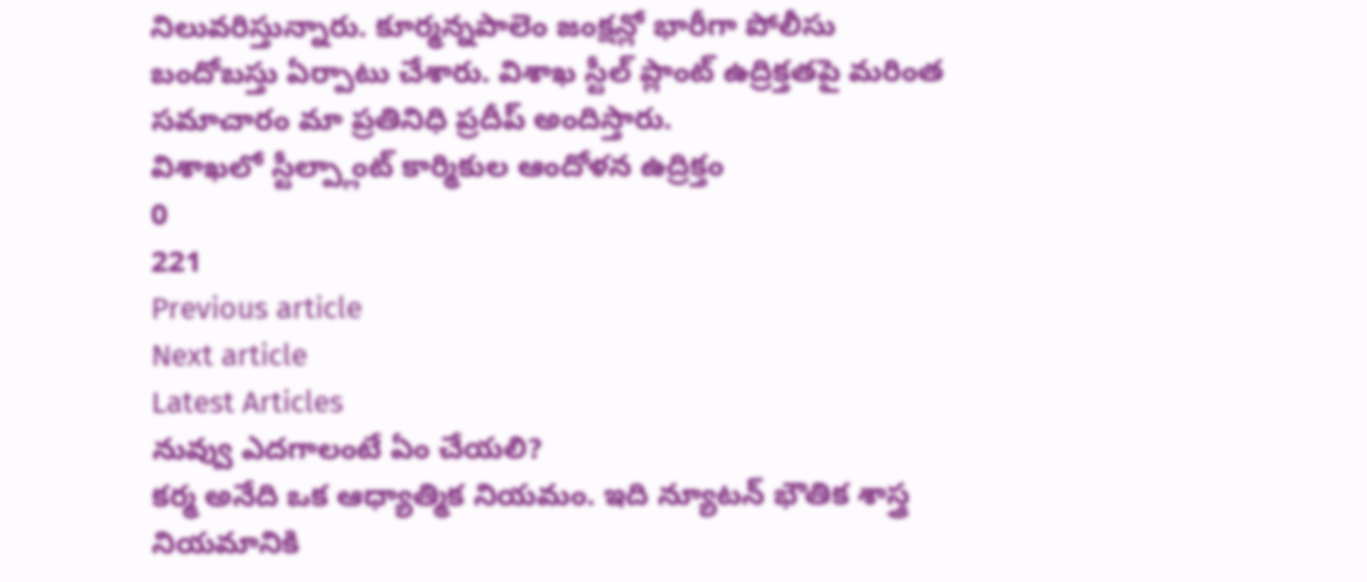నిలువరిస్తున్నారు. కూర్మన్నపాలెం జంక్షన్లో భారీగా పోలీసు బందోబస్తు ఏర్పాటు చేశారు. విశాఖ స్టీల్ ప్లాంట్ ఉద్రిక్తతపై మరింత సమాచారం మా ప్రతినిధి ప్రదీప్ అందిస్తారు.
విశాఖలో స్టీల్ప్లాంట్ కార్మికుల ఆందోళన ఉద్రిక్తం
0
221
Previous article
Next article
Latest Articles
నువ్వు ఎదగాలంటే ఏం చేయలి?
కర్మ అనేది ఒక ఆధ్యాత్మిక నియమం. ఇది న్యూటన్ భౌతిక శాస్త్ర నియమానికి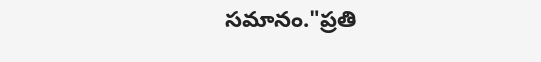సమానం."ప్రతి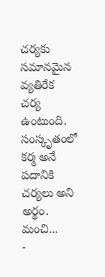చర్యకు సమానమైన వ్యతిరేక చర్య ఉంటుంది. సంస్కృతంలో కర్మ అనే పదానికి చర్యలు అని అర్థం. మంచి...
-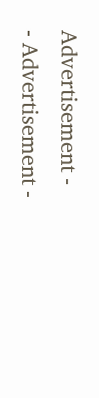Advertisement -
- Advertisement -